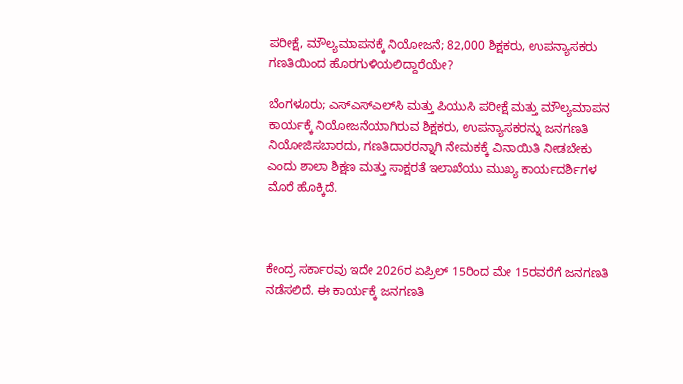ಪರೀಕ್ಷೆ, ಮೌಲ್ಯಮಾಪನಕ್ಕೆ ನಿಯೋಜನೆ; 82,000 ಶಿಕ್ಷಕರು, ಉಪನ್ಯಾಸಕರು ಗಣತಿಯಿಂದ ಹೊರಗುಳಿಯಲಿದ್ದಾರೆಯೇ?

ಬೆಂಗಳೂರು; ಎಸ್‌ಎಸ್‌ಎಲ್‌ಸಿ ಮತ್ತು ಪಿಯುಸಿ ಪರೀಕ್ಷೆ ಮತ್ತು ಮೌಲ್ಯಮಾಪನ ಕಾರ್ಯಕ್ಕೆ ನಿಯೋಜನೆಯಾಗಿರುವ ಶಿಕ್ಷಕರು, ಉಪನ್ಯಾಸಕರನ್ನು ಜನಗಣತಿ ನಿಯೋಜಿಸಬಾರದು, ಗಣತಿದಾರರನ್ನಾಗಿ ನೇಮಕಕ್ಕೆ ವಿನಾಯಿತಿ ನೀಡಬೇಕು ಎಂದು ಶಾಲಾ ಶಿಕ್ಷಣ ಮತ್ತು ಸಾಕ್ಷರತೆ ಇಲಾಖೆಯು ಮುಖ್ಯ ಕಾರ್ಯದರ್ಶಿಗಳ ಮೊರೆ ಹೊಕ್ಕಿದೆ.



ಕೇಂದ್ರ ಸರ್ಕಾರವು ಇದೇ 2026ರ ಏಪ್ರಿಲ್‌ 15ರಿಂದ ಮೇ 15ರವರೆಗೆ ಜನಗಣತಿ ನಡೆಸಲಿದೆ. ಈ ಕಾರ್ಯಕ್ಕೆ ಜನಗಣತಿ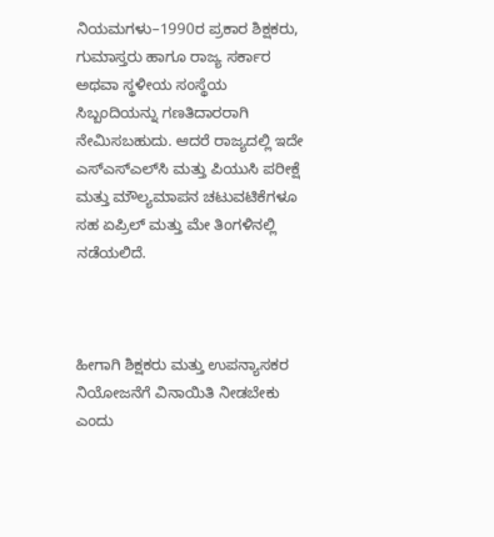ನಿಯಮಗಳು–1990ರ ಪ್ರಕಾರ ಶಿಕ್ಷಕರು, ಗುಮಾಸ್ತರು ಹಾಗೂ ರಾಜ್ಯ ಸರ್ಕಾರ ಅಥವಾ ಸ್ಥಳೀಯ ಸಂಸ್ಥೆಯ ಸಿಬ್ಬಂದಿಯನ್ನು ಗಣತಿದಾರರಾಗಿ ನೇಮಿಸಬಹುದು. ಆದರೆ ರಾಜ್ಯದಲ್ಲಿ ಇದೇ ಎಸ್‌ಎಸ್‌ಎಲ್‌ಸಿ ಮತ್ತು ಪಿಯುಸಿ ಪರೀಕ್ಷೆ ಮತ್ತು ಮೌಲ್ಯಮಾಪನ ಚಟುವಟಿಕೆಗಳೂ ಸಹ ಏಪ್ರಿಲ್‌ ಮತ್ತು ಮೇ ತಿಂಗಳಿನಲ್ಲಿ ನಡೆಯಲಿದೆ.



ಹೀಗಾಗಿ ಶಿಕ್ಷಕರು ಮತ್ತು ಉಪನ್ಯಾಸಕರ ನಿಯೋಜನೆಗೆ ವಿನಾಯಿತಿ ನೀಡಬೇಕು ಎಂದು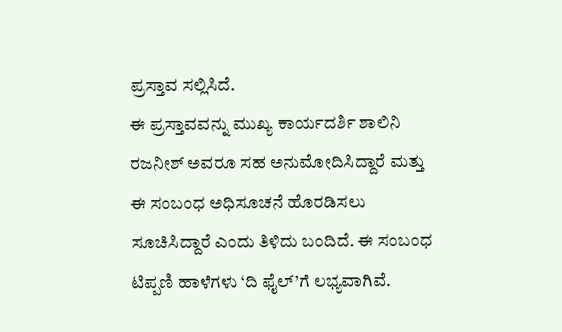ಪ್ರಸ್ತಾವ ಸಲ್ಲಿಸಿದೆ.
ಈ ಪ್ರಸ್ತಾವವನ್ನು ಮುಖ್ಯ ಕಾರ್ಯದರ್ಶಿ ಶಾಲಿನಿ ರಜನೀಶ್‌ ಅವರೂ ಸಹ ಅನುಮೋದಿಸಿದ್ದಾರೆ ಮತ್ತು ಈ ಸಂಬಂಧ ಅಧಿಸೂಚನೆ ಹೊರಡಿಸಲು ಸೂಚಿಸಿದ್ದಾರೆ ಎಂದು ತಿಳಿದು ಬಂದಿದೆ. ಈ ಸಂಬಂಧ ಟಿಪ್ಪಣಿ ಹಾಳೆಗಳು ‘ದಿ ಫೈಲ್‌’ಗೆ ಲಭ್ಯವಾಗಿವೆ.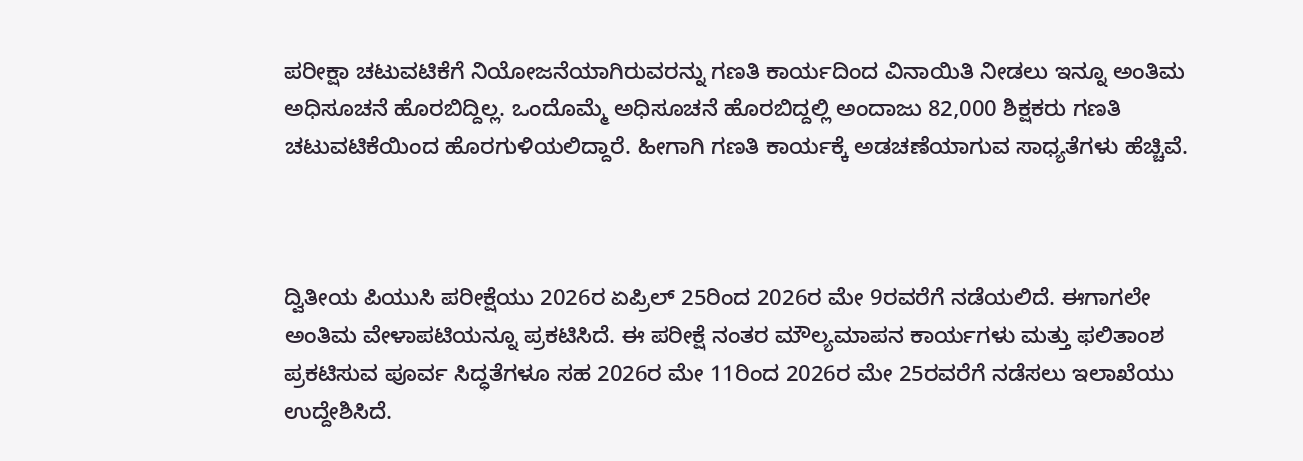ಪರೀಕ್ಷಾ ಚಟುವಟಿಕೆಗೆ ನಿಯೋಜನೆಯಾಗಿರುವರನ್ನು ಗಣತಿ ಕಾರ್ಯದಿಂದ ವಿನಾಯಿತಿ ನೀಡಲು ಇನ್ನೂ ಅಂತಿಮ ಅಧಿಸೂಚನೆ ಹೊರಬಿದ್ದಿಲ್ಲ. ಒಂದೊಮ್ಮೆ ಅಧಿಸೂಚನೆ ಹೊರಬಿದ್ದಲ್ಲಿ ಅಂದಾಜು 82,000 ಶಿಕ್ಷಕರು ಗಣತಿ ಚಟುವಟಿಕೆಯಿಂದ ಹೊರಗುಳಿಯಲಿದ್ದಾರೆ. ಹೀಗಾಗಿ ಗಣತಿ ಕಾರ್ಯಕ್ಕೆ ಅಡಚಣೆಯಾಗುವ ಸಾಧ್ಯತೆಗಳು ಹೆಚ್ಚಿವೆ.



ದ್ವಿತೀಯ ಪಿಯುಸಿ ಪರೀಕ್ಷೆಯು 2026ರ ಏಪ್ರಿಲ್‌ 25ರಿಂದ 2026ರ ಮೇ 9ರವರೆಗೆ ನಡೆಯಲಿದೆ. ಈಗಾಗಲೇ ಅಂತಿಮ ವೇಳಾಪಟಿಯನ್ನೂ ಪ್ರಕಟಿಸಿದೆ. ಈ ಪರೀಕ್ಷೆ ನಂತರ ಮೌಲ್ಯಮಾಪನ ಕಾರ್ಯಗಳು ಮತ್ತು ಫಲಿತಾಂಶ ಪ್ರಕಟಿಸುವ ಪೂರ್ವ ಸಿದ್ಧತೆಗಳೂ ಸಹ 2026ರ ಮೇ 11ರಿಂದ 2026ರ ಮೇ 25ರವರೆಗೆ ನಡೆಸಲು ಇಲಾಖೆಯು ಉದ್ದೇಶಿಸಿದೆ.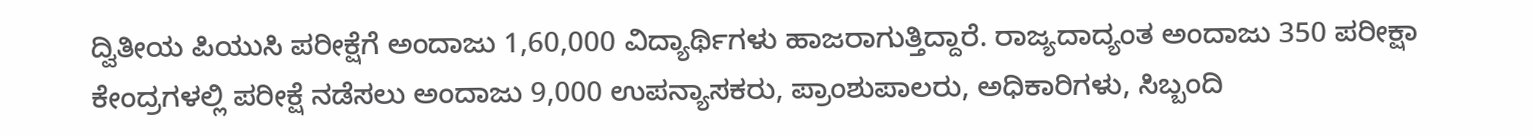ದ್ವಿತೀಯ ಪಿಯುಸಿ ಪರೀಕ್ಷೆಗೆ ಅಂದಾಜು 1,60,000 ವಿದ್ಯಾರ್ಥಿಗಳು ಹಾಜರಾಗುತ್ತಿದ್ದಾರೆ. ರಾಜ್ಯದಾದ್ಯಂತ ಅಂದಾಜು 350 ಪರೀಕ್ಷಾ ಕೇಂದ್ರಗಳಲ್ಲಿ ಪರೀಕ್ಷೆ ನಡೆಸಲು ಅಂದಾಜು 9,000 ಉಪನ್ಯಾಸಕರು, ಪ್ರಾಂಶುಪಾಲರು, ಅಧಿಕಾರಿಗಳು, ಸಿಬ್ಬಂದಿ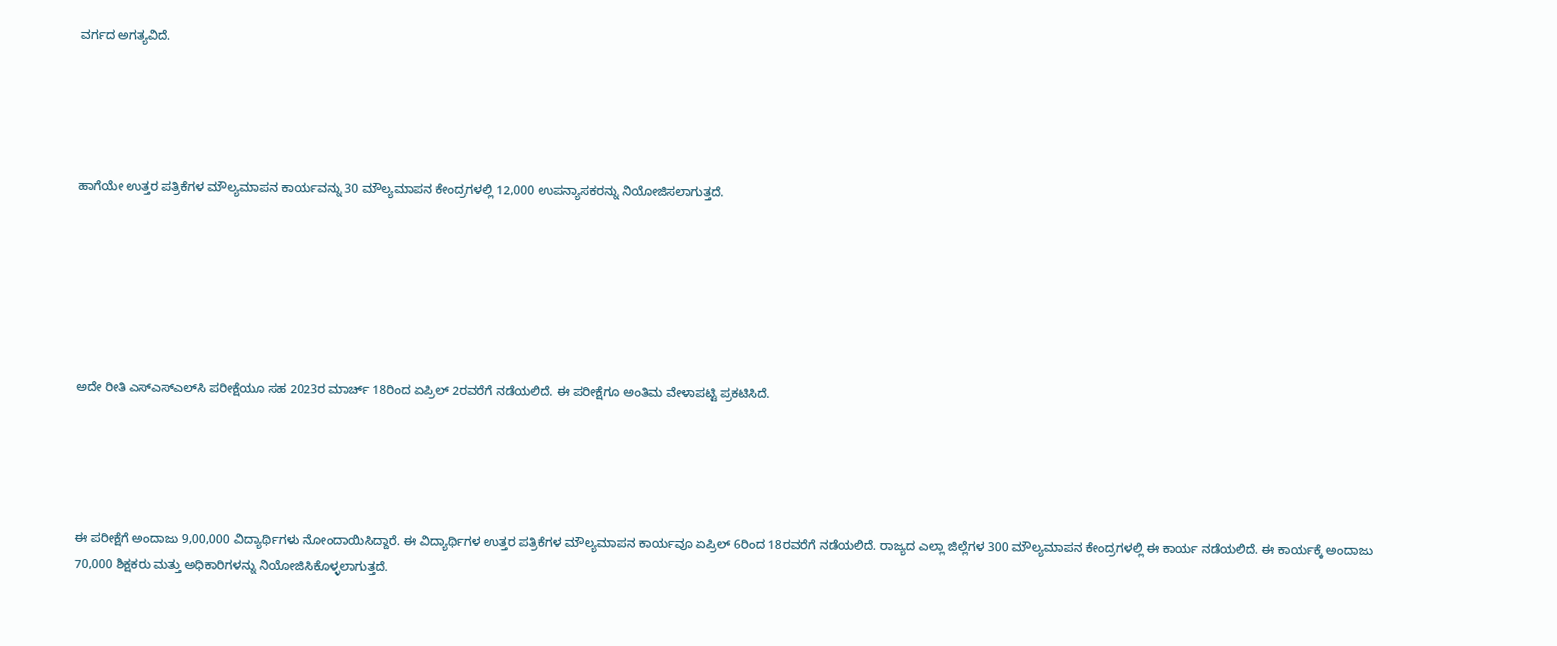ವರ್ಗದ ಅಗತ್ಯವಿದೆ.





ಹಾಗೆಯೇ ಉತ್ತರ ಪತ್ರಿಕೆಗಳ ಮೌಲ್ಯಮಾಪನ ಕಾರ್ಯವನ್ನು 30 ಮೌಲ್ಯಮಾಪನ ಕೇಂದ್ರಗಳಲ್ಲಿ 12,000 ಉಪನ್ಯಾಸಕರನ್ನು ನಿಯೋಜಿಸಲಾಗುತ್ತದೆ.







ಅದೇ ರೀತಿ ಎಸ್‌ಎಸ್‌ಎಲ್‌ಸಿ ಪರೀಕ್ಷೆಯೂ ಸಹ 2023ರ ಮಾರ್ಚ್‌ 18ರಿಂದ ಏಪ್ರಿಲ್‌ 2ರವರೆಗೆ ನಡೆಯಲಿದೆ. ಈ ಪರೀಕ್ಷೆಗೂ ಅಂತಿಮ ವೇಳಾಪಟ್ಟಿ ಪ್ರಕಟಿಸಿದೆ.





ಈ ಪರೀಕ್ಷೆಗೆ ಅಂದಾಜು 9,00,000 ವಿದ್ಯಾರ್ಥಿಗಳು ನೋಂದಾಯಿಸಿದ್ದಾರೆ. ಈ ವಿದ್ಯಾರ್ಥಿಗಳ ಉತ್ತರ ಪತ್ರಿಕೆಗಳ ಮೌಲ್ಯಮಾಪನ ಕಾರ್ಯವೂ ಏಪ್ರಿಲ್‌ 6ರಿಂದ 18ರವರೆಗೆ ನಡೆಯಲಿದೆ. ರಾಜ್ಯದ ಎಲ್ಲಾ ಜಿಲ್ಲೆಗಳ 300 ಮೌಲ್ಯಮಾಪನ ಕೇಂದ್ರಗಳಲ್ಲಿ ಈ ಕಾರ್ಯ ನಡೆಯಲಿದೆ. ಈ ಕಾರ್ಯಕ್ಕೆ ಅಂದಾಜು 70,000 ಶಿಕ್ಷಕರು ಮತ್ತು ಅಧಿಕಾರಿಗಳನ್ನು ನಿಯೋಜಿಸಿಕೊಳ್ಳಲಾಗುತ್ತದೆ.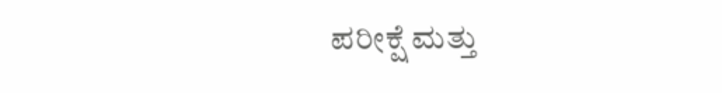ಪರೀಕ್ಷೆ ಮತ್ತು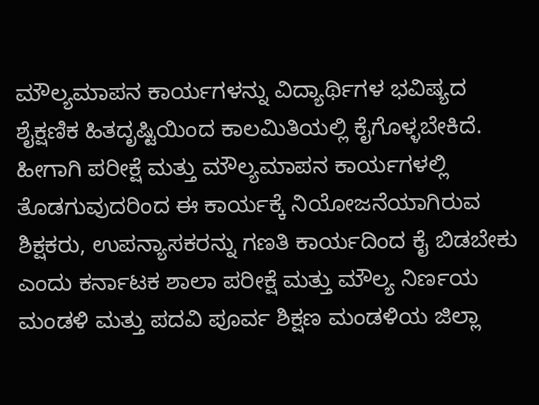ಮೌಲ್ಯಮಾಪನ ಕಾರ್ಯಗಳನ್ನು ವಿದ್ಯಾರ್ಥಿಗಳ ಭವಿಷ್ಯದ ಶೈಕ್ಷಣಿಕ ಹಿತದೃಷ್ಟಿಯಿಂದ ಕಾಲಮಿತಿಯಲ್ಲಿ ಕೈಗೊಳ್ಳಬೇಕಿದೆ. ಹೀಗಾಗಿ ಪರೀಕ್ಷೆ ಮತ್ತು ಮೌಲ್ಯಮಾಪನ ಕಾರ್ಯಗಳಲ್ಲಿ ತೊಡಗುವುದರಿಂದ ಈ ಕಾರ್ಯಕ್ಕೆ ನಿಯೋಜನೆಯಾಗಿರುವ ಶಿಕ್ಷಕರು, ಉಪನ್ಯಾಸಕರನ್ನು ಗಣತಿ ಕಾರ್ಯದಿಂದ ಕೈ ಬಿಡಬೇಕು ಎಂದು ಕರ್ನಾಟಕ ಶಾಲಾ ಪರೀಕ್ಷೆ ಮತ್ತು ಮೌಲ್ಯ ನಿರ್ಣಯ ಮಂಡಳಿ ಮತ್ತು ಪದವಿ ಪೂರ್ವ ಶಿಕ್ಷಣ ಮಂಡಳಿಯ ಜಿಲ್ಲಾ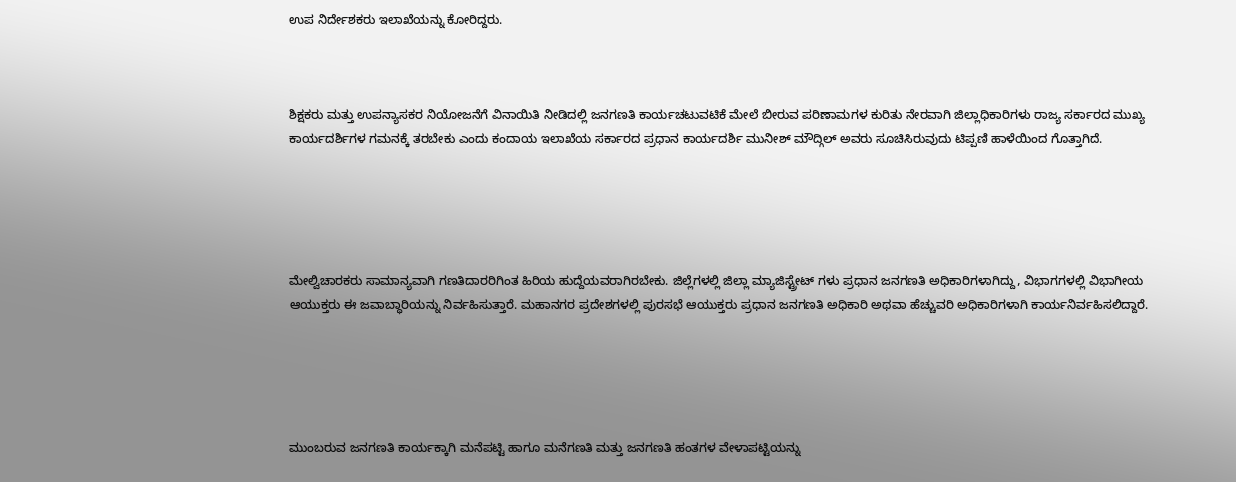ಉಪ ನಿರ್ದೇಶಕರು ಇಲಾಖೆಯನ್ನು ಕೋರಿದ್ದರು.



ಶಿಕ್ಷಕರು ಮತ್ತು ಉಪನ್ಯಾಸಕರ ನಿಯೋಜನೆಗೆ ವಿನಾಯಿತಿ ನೀಡಿದಲ್ಲಿ ಜನಗಣತಿ ಕಾರ್ಯಚಟುವಟಿಕೆ ಮೇಲೆ ಬೀರುವ ಪರಿಣಾಮಗಳ ಕುರಿತು ನೇರವಾಗಿ ಜಿಲ್ಲಾಧಿಕಾರಿಗಳು ರಾಜ್ಯ ಸರ್ಕಾರದ ಮುಖ್ಯ ಕಾರ್ಯದರ್ಶಿಗಳ ಗಮನಕ್ಕೆ ತರಬೇಕು ಎಂದು ಕಂದಾಯ ಇಲಾಖೆಯ ಸರ್ಕಾರದ ಪ್ರಧಾನ ಕಾರ್ಯದರ್ಶಿ ಮುನೀಶ್‌ ಮೌದ್ಗಿಲ್ ಅವರು ಸೂಚಿಸಿರುವುದು ಟಿಪ್ಪಣಿ ಹಾಳೆಯಿಂದ ಗೊತ್ತಾಗಿದೆ.





ಮೇಲ್ವಿಚಾರಕರು ಸಾಮಾನ್ಯವಾಗಿ ಗಣತಿದಾರರಿಗಿಂತ ಹಿರಿಯ ಹುದ್ದೆಯವರಾಗಿರಬೇಕು. ಜಿಲ್ಲೆಗಳಲ್ಲಿ ಜಿಲ್ಲಾ ಮ್ಯಾಜಿಸ್ಟ್ರೇಟ್‌ ಗಳು ಪ್ರಧಾನ ಜನಗಣತಿ ಅಧಿಕಾರಿಗಳಾಗಿದ್ದು, ವಿಭಾಗಗಳಲ್ಲಿ ವಿಭಾಗೀಯ ಆಯುಕ್ತರು ಈ ಜವಾಬ್ಧಾರಿಯನ್ನು ನಿರ್ವಹಿಸುತ್ತಾರೆ. ಮಹಾನಗರ ಪ್ರದೇಶಗಳಲ್ಲಿ ಪುರಸಭೆ ಆಯುಕ್ತರು ಪ್ರಧಾನ ಜನಗಣತಿ ಅಧಿಕಾರಿ ಅಥವಾ ಹೆಚ್ಚುವರಿ ಅಧಿಕಾರಿಗಳಾಗಿ ಕಾರ್ಯನಿರ್ವಹಿಸಲಿದ್ದಾರೆ.





ಮುಂಬರುವ ಜನಗಣತಿ ಕಾರ್ಯಕ್ಕಾಗಿ ಮನೆಪಟ್ಟಿ ಹಾಗೂ ಮನೆಗಣತಿ ಮತ್ತು ಜನಗಣತಿ ಹಂತಗಳ ವೇಳಾಪಟ್ಟಿಯನ್ನು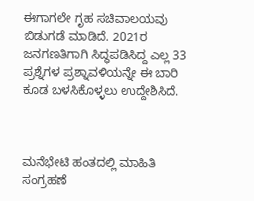ಈಗಾಗಲೇ ಗೃಹ ಸಚಿವಾಲಯವು ಬಿಡುಗಡೆ ಮಾಡಿದೆ. 2021ರ ಜನಗಣತಿಗಾಗಿ ಸಿದ್ಧಪಡಿಸಿದ್ದ ಎಲ್ಲ 33 ಪ್ರಶ್ನೆಗಳ ಪ್ರಶ್ನಾವಳಿಯನ್ನೇ ಈ ಬಾರಿ ಕೂಡ ಬಳಸಿಕೊಳ್ಳಲು ಉದ್ದೇಶಿಸಿದೆ.



ಮನೆಭೇಟಿ ಹಂತದಲ್ಲಿ ಮಾಹಿತಿ ಸಂಗ್ರಹಣೆ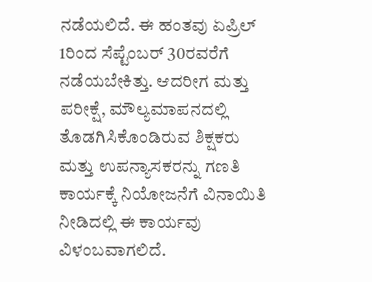ನಡೆಯಲಿದೆ. ಈ ಹಂತವು ಏಪ್ರಿಲ್ 1ರಿಂದ ಸೆಪ್ಟೆಂಬರ್ 30ರವರೆಗೆ ನಡೆಯಬೇಕಿತ್ತು. ಆದರೀಗ ಮತ್ತು ಪರೀಕ್ಷೆ, ಮೌಲ್ಯಮಾಪನದಲ್ಲಿ ತೊಡಗಿಸಿಕೊಂಡಿರುವ ಶಿಕ್ಷಕರು ಮತ್ತು ಉಪನ್ಯಾಸಕರನ್ನು ಗಣತಿ ಕಾರ್ಯಕ್ಕೆ ನಿಯೋಜನೆಗೆ ವಿನಾಯಿತಿ ನೀಡಿದಲ್ಲಿ ಈ ಕಾರ್ಯವು ವಿಳಂಬವಾಗಲಿದೆ.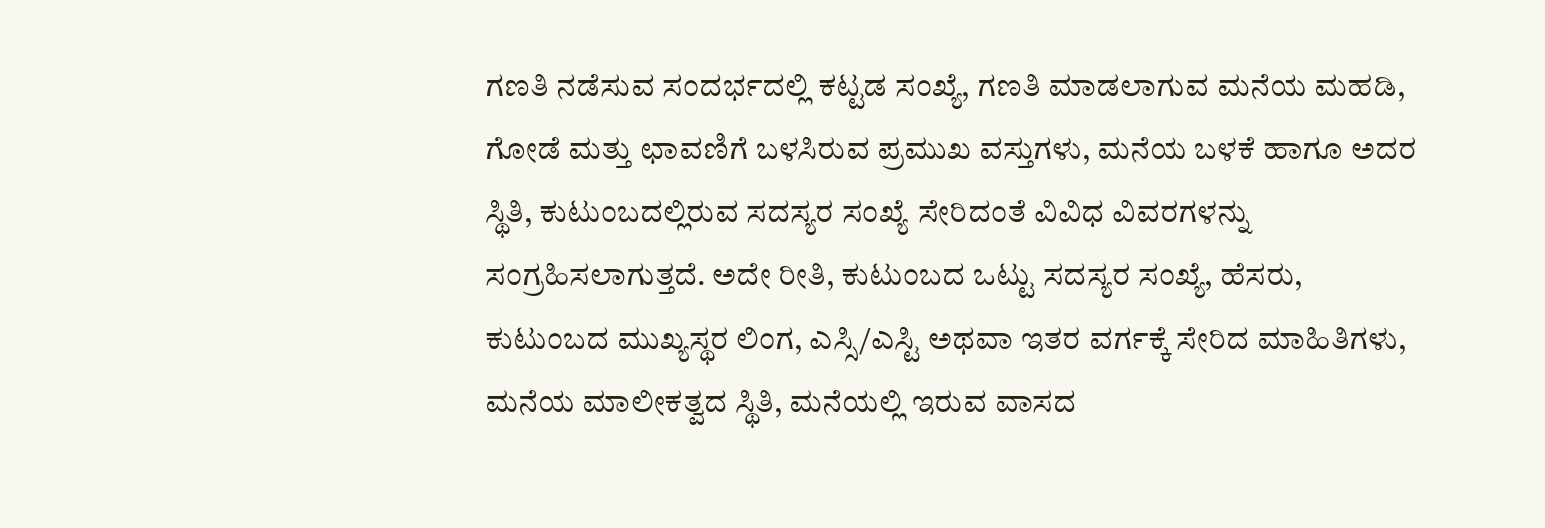ಗಣತಿ ನಡೆಸುವ ಸಂದರ್ಭದಲ್ಲಿ ಕಟ್ಟಡ ಸಂಖ್ಯೆ, ಗಣತಿ ಮಾಡಲಾಗುವ ಮನೆಯ ಮಹಡಿ, ಗೋಡೆ ಮತ್ತು ಛಾವಣಿಗೆ ಬಳಸಿರುವ ಪ್ರಮುಖ ವಸ್ತುಗಳು, ಮನೆಯ ಬಳಕೆ ಹಾಗೂ ಅದರ ಸ್ಥಿತಿ, ಕುಟುಂಬದಲ್ಲಿರುವ ಸದಸ್ಯರ ಸಂಖ್ಯೆ ಸೇರಿದಂತೆ ವಿವಿಧ ವಿವರಗಳನ್ನು ಸಂಗ್ರಹಿಸಲಾಗುತ್ತದೆ. ಅದೇ ರೀತಿ, ಕುಟುಂಬದ ಒಟ್ಟು ಸದಸ್ಯರ ಸಂಖ್ಯೆ, ಹೆಸರು, ಕುಟುಂಬದ ಮುಖ್ಯಸ್ಥರ ಲಿಂಗ, ಎಸ್ಸಿ/ಎಸ್ಟಿ ಅಥವಾ ಇತರ ವರ್ಗಕ್ಕೆ ಸೇರಿದ ಮಾಹಿತಿಗಳು, ಮನೆಯ ಮಾಲೀಕತ್ವದ ಸ್ಥಿತಿ, ಮನೆಯಲ್ಲಿ ಇರುವ ವಾಸದ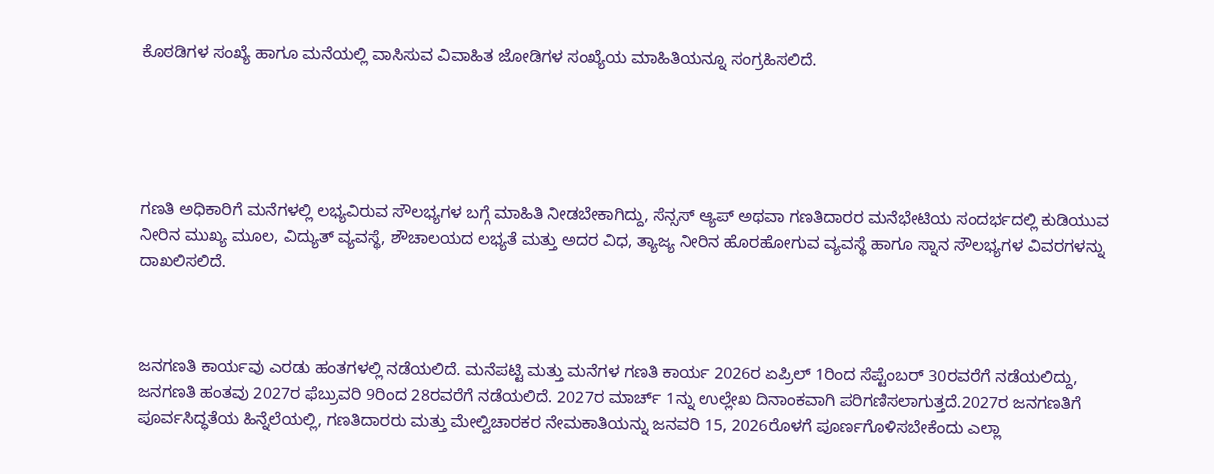ಕೊಠಡಿಗಳ ಸಂಖ್ಯೆ ಹಾಗೂ ಮನೆಯಲ್ಲಿ ವಾಸಿಸುವ ವಿವಾಹಿತ ಜೋಡಿಗಳ ಸಂಖ್ಯೆಯ ಮಾಹಿತಿಯನ್ನೂ ಸಂಗ್ರಹಿಸಲಿದೆ.





ಗಣತಿ ಅಧಿಕಾರಿಗೆ ಮನೆಗಳಲ್ಲಿ ಲಭ್ಯವಿರುವ ಸೌಲಭ್ಯಗಳ ಬಗ್ಗೆ ಮಾಹಿತಿ ನೀಡಬೇಕಾಗಿದ್ದು, ಸೆನ್ಸಸ್ ಆ್ಯಪ್ ಅಥವಾ ಗಣತಿದಾರರ ಮನೆಭೇಟಿಯ ಸಂದರ್ಭದಲ್ಲಿ ಕುಡಿಯುವ ನೀರಿನ ಮುಖ್ಯ ಮೂಲ, ವಿದ್ಯುತ್ ವ್ಯವಸ್ಥೆ, ಶೌಚಾಲಯದ ಲಭ್ಯತೆ ಮತ್ತು ಅದರ ವಿಧ, ತ್ಯಾಜ್ಯ ನೀರಿನ ಹೊರಹೋಗುವ ವ್ಯವಸ್ಥೆ ಹಾಗೂ ಸ್ನಾನ ಸೌಲಭ್ಯಗಳ ವಿವರಗಳನ್ನು ದಾಖಲಿಸಲಿದೆ.



ಜನಗಣತಿ ಕಾರ್ಯವು ಎರಡು ಹಂತಗಳಲ್ಲಿ ನಡೆಯಲಿದೆ. ಮನೆಪಟ್ಟಿ ಮತ್ತು ಮನೆಗಳ ಗಣತಿ ಕಾರ್ಯ 2026ರ ಏಪ್ರಿಲ್ 1ರಿಂದ ಸೆಪ್ಟೆಂಬರ್ 30ರವರೆಗೆ ನಡೆಯಲಿದ್ದು, ಜನಗಣತಿ ಹಂತವು 2027ರ ಫೆಬ್ರುವರಿ 9ರಿಂದ 28ರವರೆಗೆ ನಡೆಯಲಿದೆ. 2027ರ ಮಾರ್ಚ್ 1ನ್ನು ಉಲ್ಲೇಖ ದಿನಾಂಕವಾಗಿ ಪರಿಗಣಿಸಲಾಗುತ್ತದೆ.2027ರ ಜನಗಣತಿಗೆ ಪೂರ್ವಸಿದ್ಧತೆಯ ಹಿನ್ನೆಲೆಯಲ್ಲಿ, ಗಣತಿದಾರರು ಮತ್ತು ಮೇಲ್ವಿಚಾರಕರ ನೇಮಕಾತಿಯನ್ನು ಜನವರಿ 15, 2026ರೊಳಗೆ ಪೂರ್ಣಗೊಳಿಸಬೇಕೆಂದು ಎಲ್ಲಾ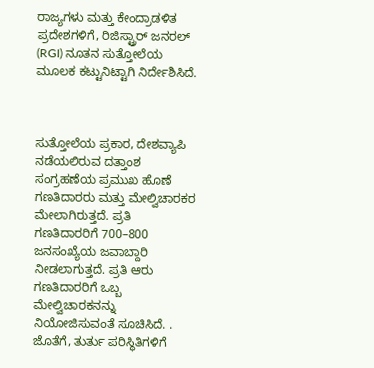ರಾಜ್ಯಗಳು ಮತ್ತು ಕೇಂದ್ರಾಡಳಿತ ಪ್ರದೇಶಗಳಿಗೆ, ರಿಜಿಸ್ಟ್ರಾರ್‌ ಜನರಲ್‌ (RGI) ನೂತನ ಸುತ್ತೋಲೆಯ ಮೂಲಕ ಕಟ್ಟುನಿಟ್ಟಾಗಿ ನಿರ್ದೇಶಿಸಿದೆ.



ಸುತ್ತೋಲೆಯ ಪ್ರಕಾರ, ದೇಶವ್ಯಾಪಿ ನಡೆಯಲಿರುವ ದತ್ತಾಂಶ ಸಂಗ್ರಹಣೆಯ ಪ್ರಮುಖ ಹೊಣೆ ಗಣತಿದಾರರು ಮತ್ತು ಮೇಲ್ವಿಚಾರಕರ ಮೇಲಾಗಿರುತ್ತದೆ. ಪ್ರತಿ ಗಣತಿದಾರರಿಗೆ 700–800 ಜನಸಂಖ್ಯೆಯ ಜವಾಬ್ದಾರಿ ನೀಡಲಾಗುತ್ತದೆ. ಪ್ರತಿ ಆರು ಗಣತಿದಾರರಿಗೆ ಒಬ್ಬ ಮೇಲ್ವಿಚಾರಕನನ್ನು ನಿಯೋಜಿಸುವಂತೆ ಸೂಚಿಸಿದೆ. . ಜೊತೆಗೆ, ತುರ್ತು ಪರಿಸ್ಥಿತಿಗಳಿಗೆ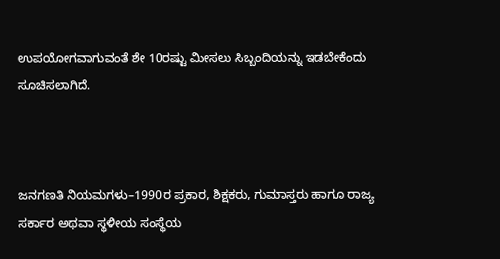ಉಪಯೋಗವಾಗುವಂತೆ ಶೇ 10ರಷ್ಟು ಮೀಸಲು ಸಿಬ್ಬಂದಿಯನ್ನು ಇಡಬೇಕೆಂದು ಸೂಚಿಸಲಾಗಿದೆ.



ಜನಗಣತಿ ನಿಯಮಗಳು–1990ರ ಪ್ರಕಾರ, ಶಿಕ್ಷಕರು, ಗುಮಾಸ್ತರು ಹಾಗೂ ರಾಜ್ಯ ಸರ್ಕಾರ ಅಥವಾ ಸ್ಥಳೀಯ ಸಂಸ್ಥೆಯ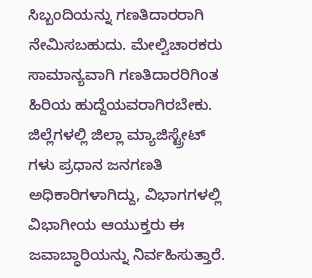ಸಿಬ್ಬಂದಿಯನ್ನು ಗಣತಿದಾರರಾಗಿ ನೇಮಿಸಬಹುದು. ಮೇಲ್ವಿಚಾರಕರು ಸಾಮಾನ್ಯವಾಗಿ ಗಣತಿದಾರರಿಗಿಂತ ಹಿರಿಯ ಹುದ್ದೆಯವರಾಗಿರಬೇಕು. ಜಿಲ್ಲೆಗಳಲ್ಲಿ ಜಿಲ್ಲಾ ಮ್ಯಾಜಿಸ್ಟ್ರೇಟ್‌ ಗಳು ಪ್ರಧಾನ ಜನಗಣತಿ ಅಧಿಕಾರಿಗಳಾಗಿದ್ದು, ವಿಭಾಗಗಳಲ್ಲಿ ವಿಭಾಗೀಯ ಆಯುಕ್ತರು ಈ ಜವಾಬ್ಧಾರಿಯನ್ನು ನಿರ್ವಹಿಸುತ್ತಾರೆ.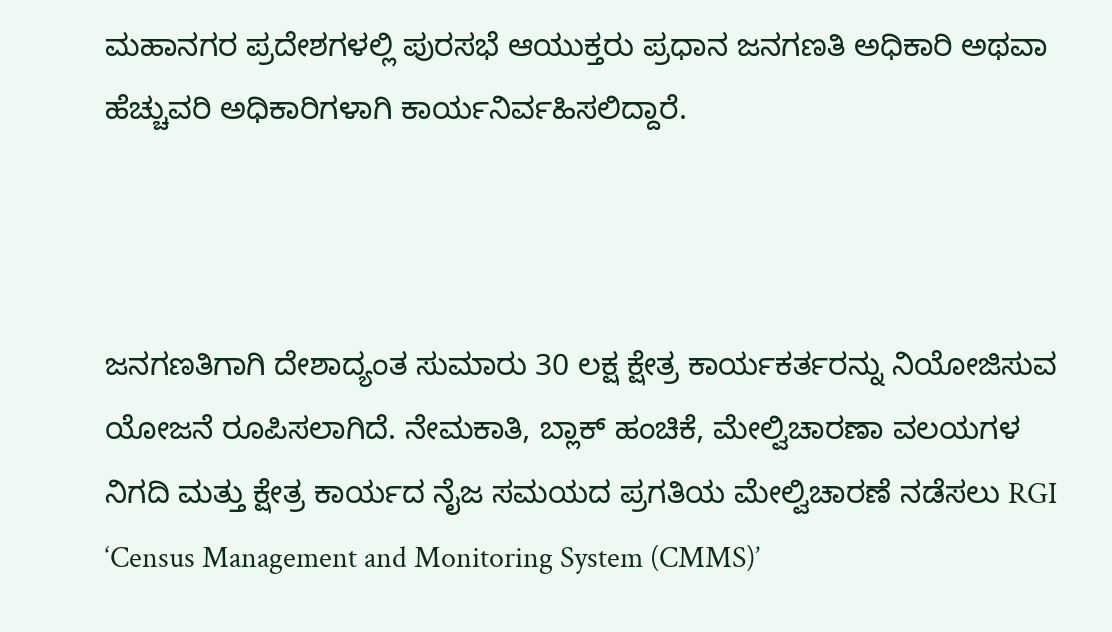ಮಹಾನಗರ ಪ್ರದೇಶಗಳಲ್ಲಿ ಪುರಸಭೆ ಆಯುಕ್ತರು ಪ್ರಧಾನ ಜನಗಣತಿ ಅಧಿಕಾರಿ ಅಥವಾ ಹೆಚ್ಚುವರಿ ಅಧಿಕಾರಿಗಳಾಗಿ ಕಾರ್ಯನಿರ್ವಹಿಸಲಿದ್ದಾರೆ.



ಜನಗಣತಿಗಾಗಿ ದೇಶಾದ್ಯಂತ ಸುಮಾರು 30 ಲಕ್ಷ ಕ್ಷೇತ್ರ ಕಾರ್ಯಕರ್ತರನ್ನು ನಿಯೋಜಿಸುವ ಯೋಜನೆ ರೂಪಿಸಲಾಗಿದೆ. ನೇಮಕಾತಿ, ಬ್ಲಾಕ್ ಹಂಚಿಕೆ, ಮೇಲ್ವಿಚಾರಣಾ ವಲಯಗಳ ನಿಗದಿ ಮತ್ತು ಕ್ಷೇತ್ರ ಕಾರ್ಯದ ನೈಜ ಸಮಯದ ಪ್ರಗತಿಯ ಮೇಲ್ವಿಚಾರಣೆ ನಡೆಸಲು RGI ‘Census Management and Monitoring System (CMMS)’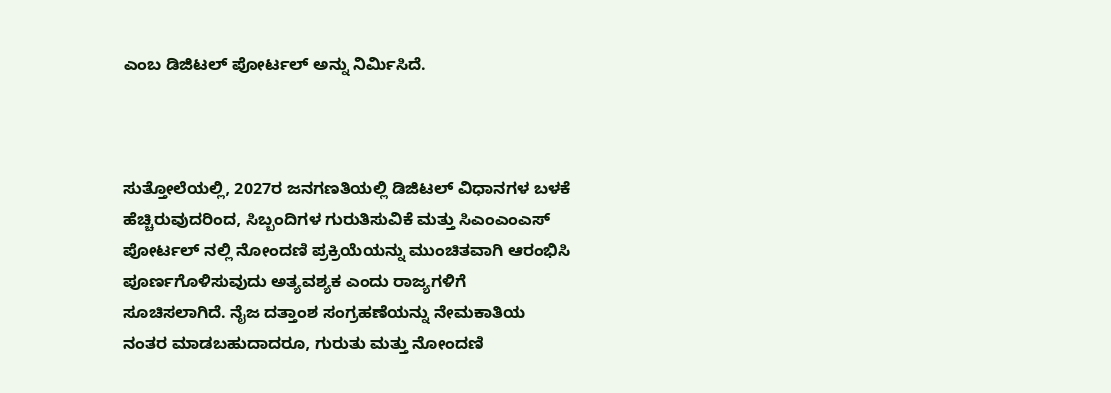ಎಂಬ ಡಿಜಿಟಲ್‌ ಪೋರ್ಟಲ್ ಅನ್ನು ನಿರ್ಮಿಸಿದೆ.



ಸುತ್ತೋಲೆಯಲ್ಲಿ, 2027ರ ಜನಗಣತಿಯಲ್ಲಿ ಡಿಜಿಟಲ್ ವಿಧಾನಗಳ ಬಳಕೆ ಹೆಚ್ಚಿರುವುದರಿಂದ, ಸಿಬ್ಬಂದಿಗಳ ಗುರುತಿಸುವಿಕೆ ಮತ್ತು ಸಿಎಂಎಂಎಸ್ ಪೋರ್ಟಲ್‌ ನಲ್ಲಿ ನೋಂದಣಿ ಪ್ರಕ್ರಿಯೆಯನ್ನು ಮುಂಚಿತವಾಗಿ ಆರಂಭಿಸಿ ಪೂರ್ಣಗೊಳಿಸುವುದು ಅತ್ಯವಶ್ಯಕ ಎಂದು ರಾಜ್ಯಗಳಿಗೆ ಸೂಚಿಸಲಾಗಿದೆ. ನೈಜ ದತ್ತಾಂಶ ಸಂಗ್ರಹಣೆಯನ್ನು ನೇಮಕಾತಿಯ ನಂತರ ಮಾಡಬಹುದಾದರೂ, ಗುರುತು ಮತ್ತು ನೋಂದಣಿ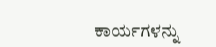ಕಾರ್ಯಗಳನ್ನು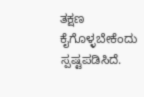ತಕ್ಷಣ ಕೈಗೊಳ್ಳಬೇಕೆಂದು ಸ್ಪಷ್ಟಪಡಿಸಿದೆ.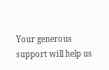Your generous support will help us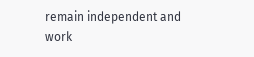remain independent and work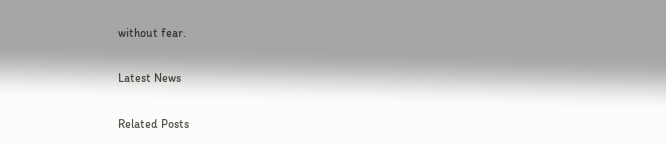without fear.

Latest News

Related Posts